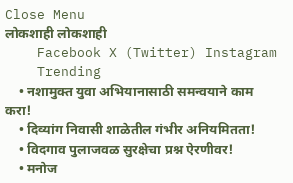Close Menu
लोकशाही लोकशाही
    Facebook X (Twitter) Instagram
    Trending
    • नशामुक्त युवा अभियानासाठी समन्वयाने काम करा!
    • दिव्यांग निवासी शाळेतील गंभीर अनियमितता!
    • विदगाव पुलाजवळ सुरक्षेचा प्रश्न ऐरणीवर!
    • मनोज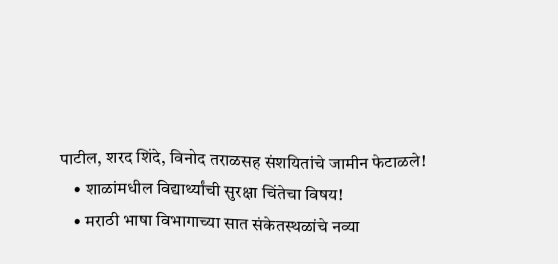पाटील, शरद शिंदे, विनोद तराळसह संशयितांचे जामीन फेटाळले!
    • शाळांमधील विद्यार्थ्यांची सुरक्षा चिंतेचा विषय!
    • मराठी भाषा विभागाच्या सात संकेतस्थळांचे नव्या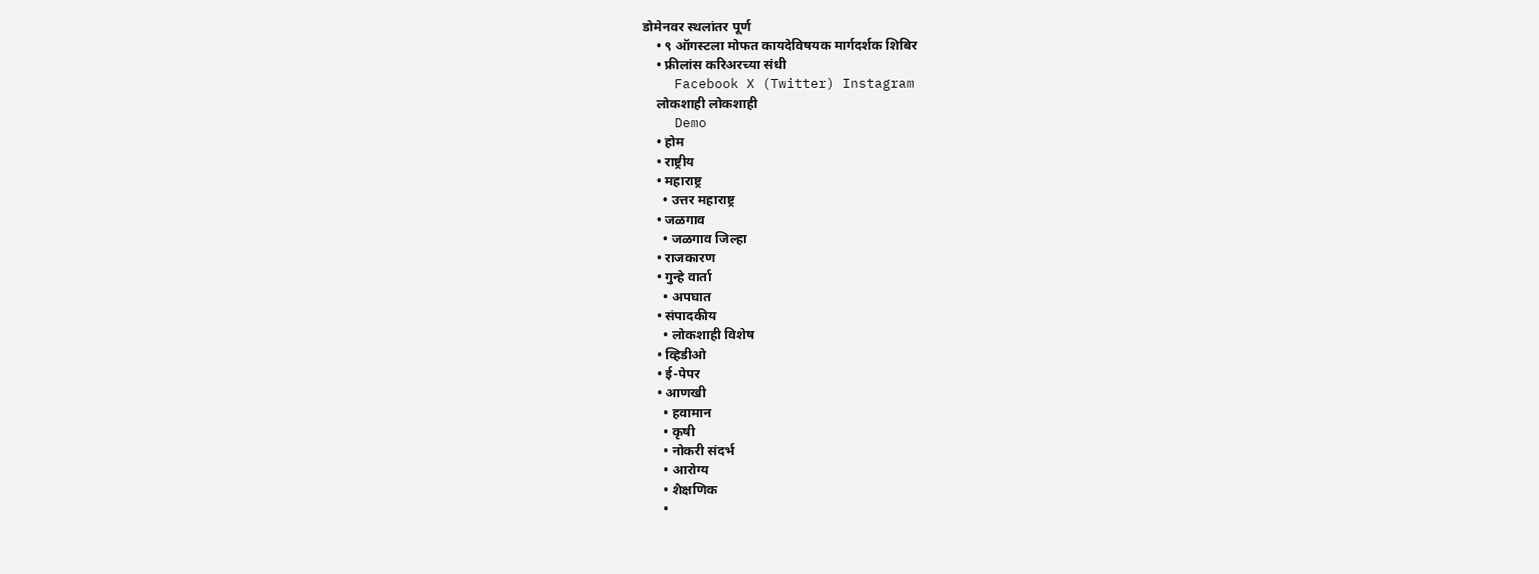डोमेनवर स्थलांतर पूर्ण
    • ९ ऑगस्टला मोफत कायदेविषयक मार्गदर्शक शिबिर
    • फ्रीलांस करिअरच्या संधी
    Facebook X (Twitter) Instagram
    लोकशाही लोकशाही
    Demo
    • होम
    • राष्ट्रीय
    • महाराष्ट्र
      • उत्तर महाराष्ट्र
    • जळगाव
      • जळगाव जिल्हा
    • राजकारण
    • गुन्हे वार्ता
      • अपघात
    • संपादकीय
      • लोकशाही विशेष
    • व्हिडीओ
    • ई-पेपर
    • आणखी
      • हवामान
      • कृषी
      • नोकरी संदर्भ
      • आरोग्य
      • शैक्षणिक
      •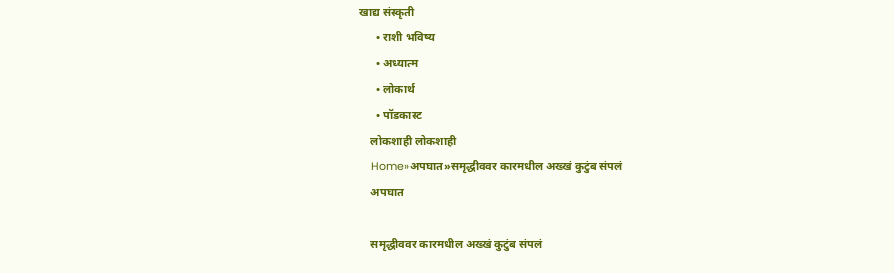खाद्य संस्कृती
      • राशी भविष्य
      • अध्यात्म
      • लोकार्थ
      • पॉडकास्ट
    लोकशाही लोकशाही
    Home»अपघात»समृद्धीववर कारमधील अख्खं कुटुंब संपलं
    अपघात

    समृद्धीववर कारमधील अख्खं कुटुंब संपलं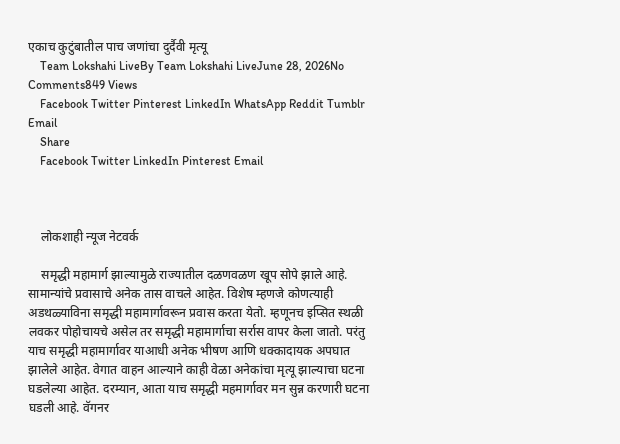एकाच कुटुंबातील पाच जणांचा दुर्दैवी मृत्यू
    Team Lokshahi LiveBy Team Lokshahi LiveJune 28, 2026No Comments849 Views
    Facebook Twitter Pinterest LinkedIn WhatsApp Reddit Tumblr Email
    Share
    Facebook Twitter LinkedIn Pinterest Email



    लोकशाही न्यूज नेटवर्क

    समृद्धी महामार्ग झाल्यामुळे राज्यातील दळणवळण खूप सोपे झाले आहे. सामान्यांचे प्रवासाचे अनेक तास वाचले आहेत. विशेष म्हणजे कोणत्याही अडथळ्याविना समृद्धी महामार्गावरून प्रवास करता येतो. म्हणूनच इप्सित स्थळी लवकर पोहोचायचे असेल तर समृद्धी महामार्गाचा सर्रास वापर केला जातो. परंतु याच समृद्धी महामार्गावर याआधी अनेक भीषण आणि धक्कादायक अपघात झालेले आहेत. वेगात वाहन आल्याने काही वेळा अनेकांचा मृत्यू झाल्याचा घटना घडलेल्या आहेत. दरम्यान, आता याच समृद्धी महमार्गावर मन सुन्न करणारी घटना घडली आहे. वॅगनर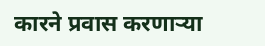कारने प्रवास करणाऱ्या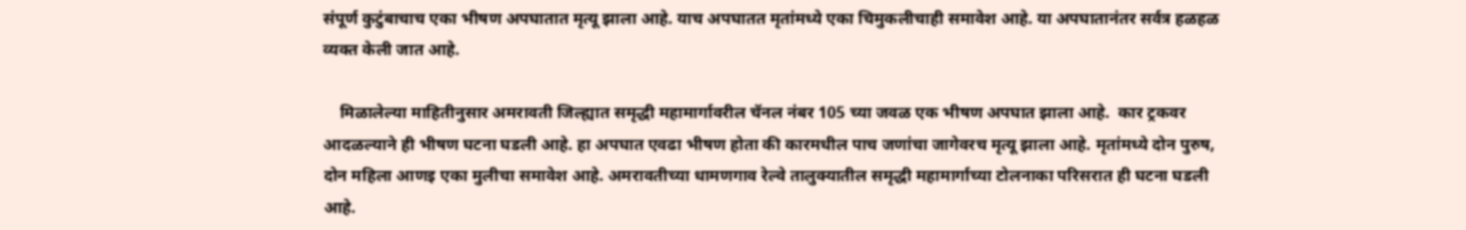संपूर्ण कुटुंबाचाच एका भीषण अपघातात मृत्यू झाला आहे. याच अपघातत मृतांमध्ये एका चिमुकलीचाही समावेश आहे. या अपघातानंतर सर्वत्र हळहळ व्यक्त केली जात आहे.

    मिळालेल्या माहितीनुसार अमरावती जिल्ह्यात समृद्धी महामार्गावरील चॅनल नंबर 105 च्या जवळ एक भीषण अपघात झाला आहे.  कार ट्रकवर आदळल्याने ही भीषण घटना घडली आहे. हा अपघात एवढा भीषण होता की कारमधील पाच जणांचा जागेवरच मृत्यू झाला आहे. मृतांमध्ये दोन पुरुष, दोन महिला आणइ एका मुलीचा समावेश आहे. अमरावतीच्या धामणगाव रेल्वे तालुक्यातील समृद्धी महामार्गाच्या टोलनाका परिसरात ही घटना घडली आहे.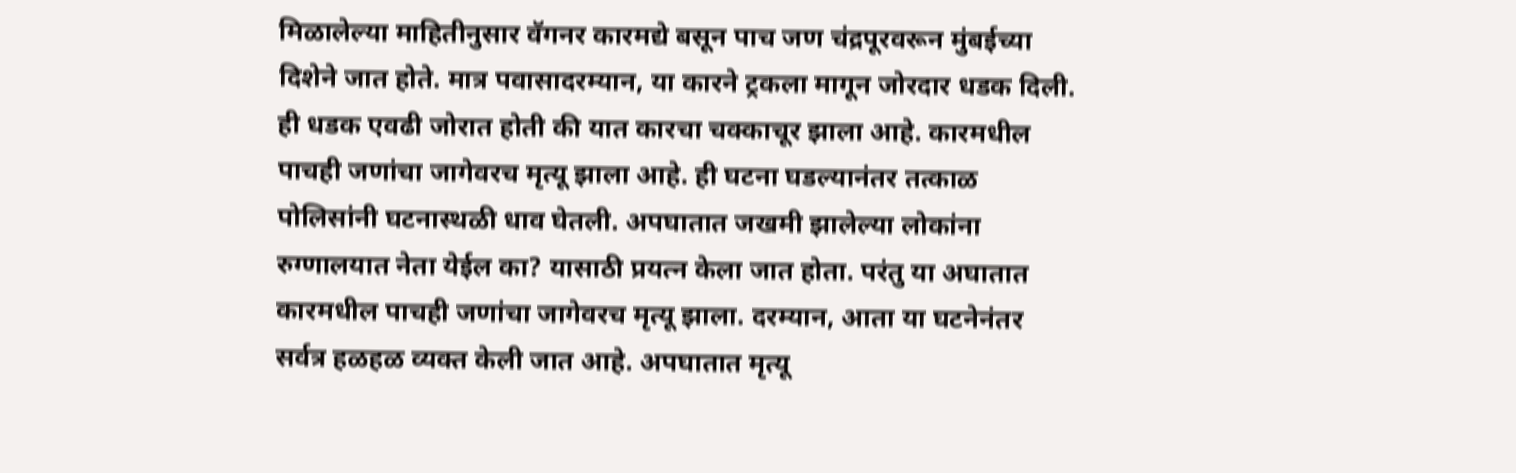मिळालेल्या माहितीनुसार वॅगनर कारमद्ये बसून पाच जण चंद्रपूरवरून मुंबईच्या दिशेने जात होते. मात्र पवासादरम्यान, या कारने ट्रकला मागून जोरदार धडक दिली. ही धडक एवढी जोरात होती की यात कारचा चक्काचूर झाला आहे. कारमधील पाचही जणांचा जागेवरच मृत्यू झाला आहे. ही घटना घडल्यानंतर तत्काळ पोलिसांनी घटनास्थळी धाव घेतली. अपघातात जखमी झालेल्या लोकांना रुग्णालयात नेता येईल का? यासाठी प्रयत्न केला जात होता. परंतु या अघातात कारमधील पाचही जणांचा जागेवरच मृत्यू झाला. दरम्यान, आता या घटनेनंतर सर्वत्र हळहळ व्यक्त केली जात आहे. अपघातात मृत्यू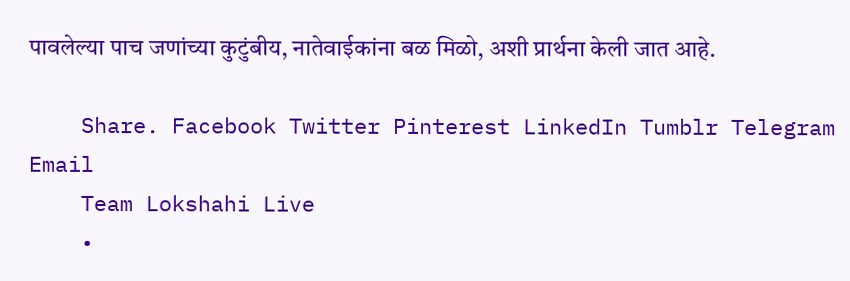पावलेल्या पाच जणांच्या कुटुंबीय, नातेवाईकांना बळ मिळो, अशी प्रार्थना केली जात आहे.

    Share. Facebook Twitter Pinterest LinkedIn Tumblr Telegram Email
    Team Lokshahi Live
    •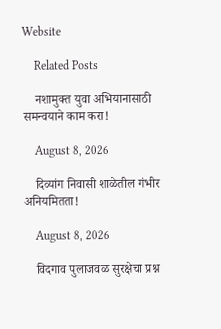Website

    Related Posts

    नशामुक्त युवा अभियानासाठी समन्वयाने काम करा!

    August 8, 2026

    दिव्यांग निवासी शाळेतील गंभीर अनियमितता!

    August 8, 2026

    विदगाव पुलाजवळ सुरक्षेचा प्रश्न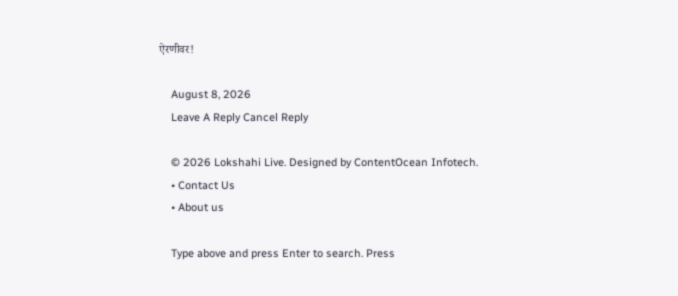ऐरणीवर!

    August 8, 2026
    Leave A Reply Cancel Reply

    © 2026 Lokshahi Live. Designed by ContentOcean Infotech.
    • Contact Us
    • About us

    Type above and press Enter to search. Press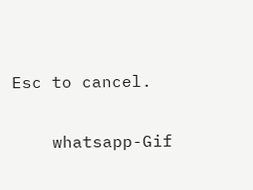Esc to cancel.

    whatsapp-Gif